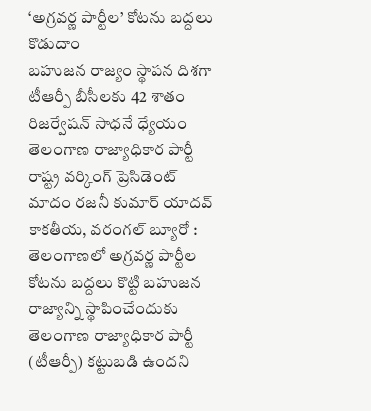‘అగ్రవర్ణ పార్టీల’ కోటను బద్దలు కొడుదాం
బహుజన రాజ్యం స్థాపన దిశగా టీఆర్పీ బీసీలకు 42 శాతం రిజర్వేషన్ సాధనే ధ్యేయం తెలంగాణ రాజ్యాధికార పార్టీ రాష్ట్ర వర్కింగ్ ప్రెసిడెంట్ మాదం రజనీ కుమార్ యాదవ్ కాకతీయ, వరంగల్ బ్యూరో : తెలంగాణలో అగ్రవర్ణ పార్టీల కోటను బద్దలు కొట్టి బహుజన రాజ్యాన్ని స్థాపించేందుకు తెలంగాణ రాజ్యాధికార పార్టీ (టీఆర్పీ) కట్టుబడి ఉందని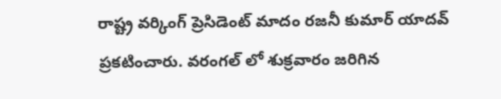రాష్ట్ర వర్కింగ్ ప్రెసిడెంట్ మాదం రజనీ కుమార్ యాదవ్ ప్రకటించారు. వరంగల్ లో శుక్రవారం జరిగిన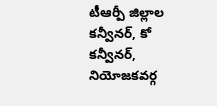టీఆర్పీ జిల్లాల కన్వీనర్, కో కన్వీనర్, నియోజకవర్గ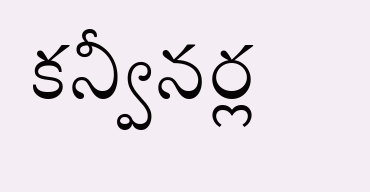కన్వీనర్ల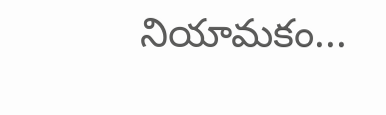నియామకం...